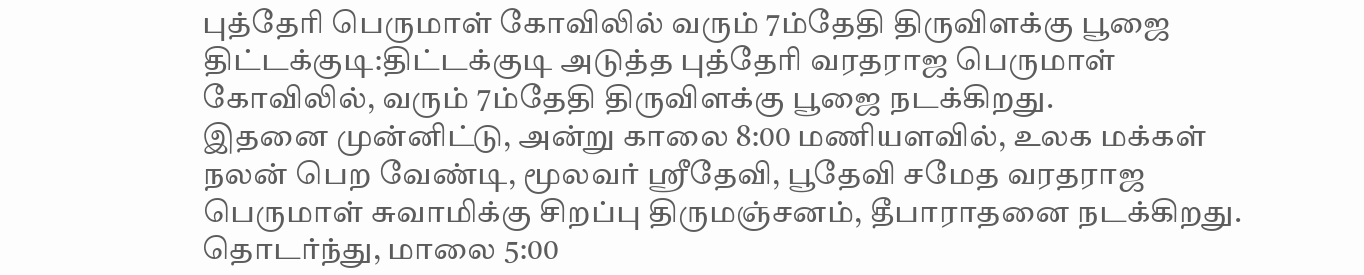புத்தேரி பெருமாள் கோவிலில் வரும் 7ம்தேதி திருவிளக்கு பூஜை
திட்டக்குடி:திட்டக்குடி அடுத்த புத்தேரி வரதராஜ பெருமாள் கோவிலில், வரும் 7ம்தேதி திருவிளக்கு பூஜை நடக்கிறது.
இதனை முன்னிட்டு, அன்று காலை 8:00 மணியளவில், உலக மக்கள் நலன் பெற வேண்டி, மூலவர் ஸ்ரீதேவி, பூதேவி சமேத வரதராஜ பெருமாள் சுவாமிக்கு சிறப்பு திருமஞ்சனம், தீபாராதனை நடக்கிறது. தொடர்ந்து, மாலை 5:00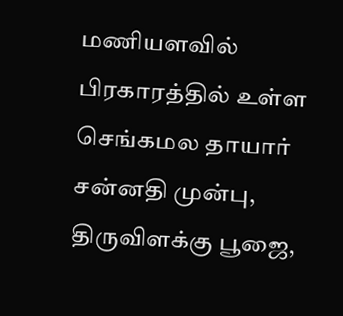மணியளவில் பிரகாரத்தில் உள்ள செங்கமல தாயார் சன்னதி முன்பு, திருவிளக்கு பூஜை,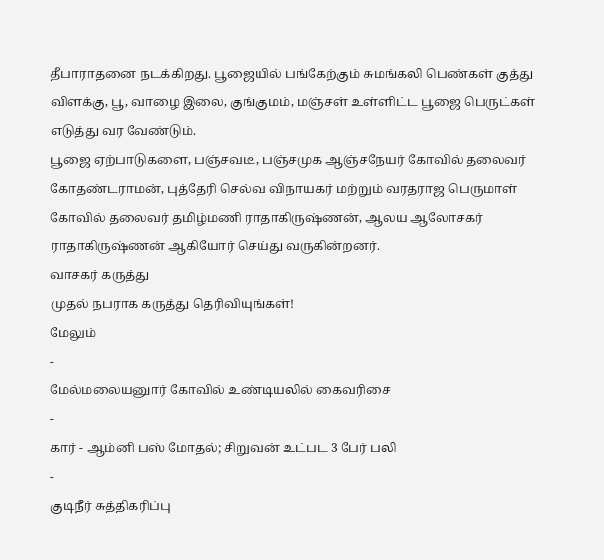தீபாராதனை நடக்கிறது. பூஜையில் பங்கேற்கும் சுமங்கலி பெண்கள் குத்து விளக்கு, பூ, வாழை இலை, குங்குமம், மஞ்சள் உள்ளிட்ட பூஜை பெருட்கள் எடுத்து வர வேண்டும்.
பூஜை ஏற்பாடுகளை, பஞ்சவடீ, பஞ்சமுக ஆஞ்சநேயர் கோவில் தலைவர் கோதண்டராமன், புத்தேரி செல்வ விநாயகர் மற்றும் வரதராஜ பெருமாள் கோவில் தலைவர் தமிழ்மணி ராதாகிருஷ்ணன், ஆலய ஆலோசகர் ராதாகிருஷ்ணன் ஆகியோர் செய்து வருகின்றனர்.
வாசகர் கருத்து
முதல் நபராக கருத்து தெரிவியுங்கள்!
மேலும்
-
மேல்மலையனுார் கோவில் உண்டியலில் கைவரிசை
-
கார் - ஆம்னி பஸ் மோதல்; சிறுவன் உட்பட 3 பேர் பலி
-
குடிநீர் சுத்திகரிப்பு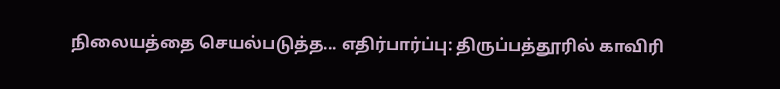நிலையத்தை செயல்படுத்த... எதிர்பார்ப்பு: திருப்பத்தூரில் காவிரி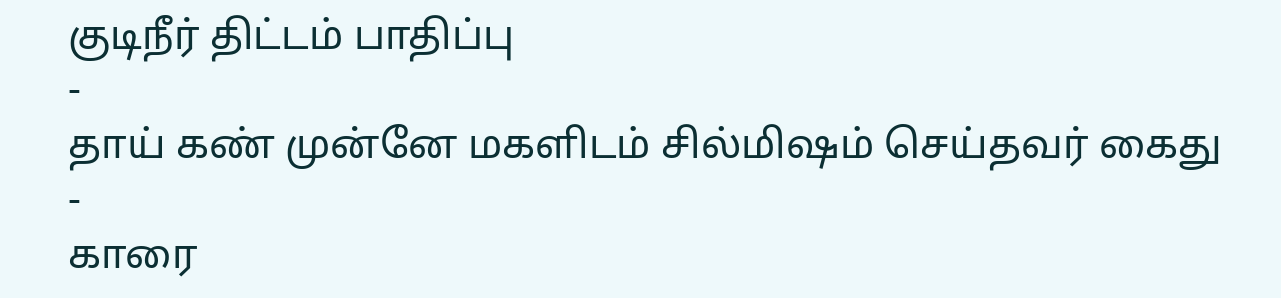குடிநீர் திட்டம் பாதிப்பு
-
தாய் கண் முன்னே மகளிடம் சில்மிஷம் செய்தவர் கைது
-
காரை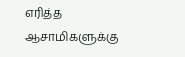எரித்த ஆசாமிகளுக்கு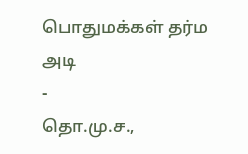பொதுமக்கள் தர்ம அடி
-
தொ.மு.ச.,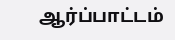ஆர்ப்பாட்டம்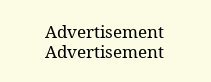Advertisement
Advertisement